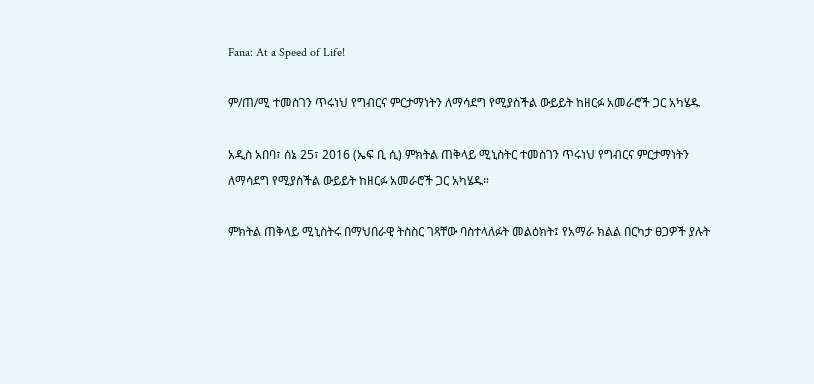Fana: At a Speed of Life!

ም/ጠ/ሚ ተመስገን ጥሩነህ የግብርና ምርታማነትን ለማሳደግ የሚያስችል ውይይት ከዘርፉ አመራሮች ጋር አካሄዱ

አዲስ አበባ፣ ሰኔ 25፣ 2016 (ኤፍ ቢ ሲ) ምክትል ጠቅላይ ሚኒስትር ተመስገን ጥሩነህ የግብርና ምርታማነትን ለማሳደግ የሚያስችል ውይይት ከዘርፉ አመራሮች ጋር አካሄዱ።

ምክትል ጠቅላይ ሚኒስትሩ በማህበራዊ ትስስር ገጻቸው ባስተላለፉት መልዕክት፤ የአማራ ክልል በርካታ ፀጋዎች ያሉት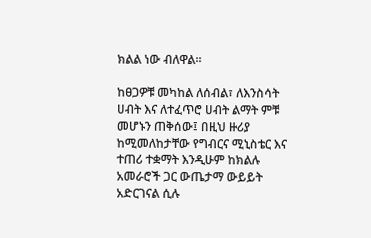ክልል ነው ብለዋል።

ከፀጋዎቹ መካከል ለሰብል፣ ለእንስሳት ሀብት እና ለተፈጥሮ ሀብት ልማት ምቹ መሆኑን ጠቅሰው፤ በዚህ ዙሪያ ከሚመለከታቸው የግብርና ሚኒስቴር እና ተጠሪ ተቋማት እንዲሁም ከክልሉ አመራሮች ጋር ውጤታማ ውይይት አድርገናል ሲሉ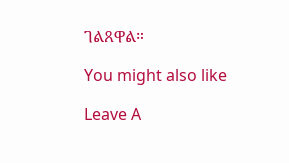ገልጸዋል።

You might also like

Leave A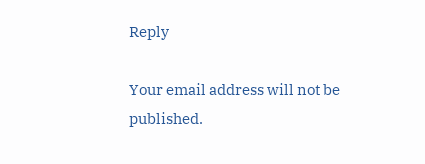Reply

Your email address will not be published.